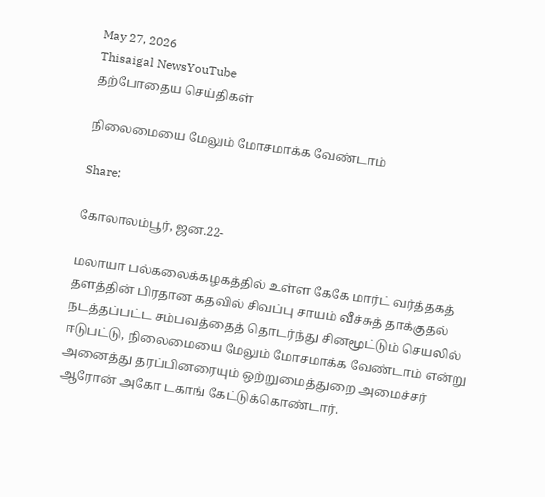May 27, 2026
Thisaigal NewsYouTube
தற்போதைய செய்திகள்

நிலைமையை மேலும் மோசமாக்க வேண்டாம்

Share:

கோலாலம்பூர், ஜன.22-

மலாயா பல்கலைக்கழகத்தில் உள்ள கேகே மார்ட் வர்த்தகத் தளத்தின் பிரதான கதவில் சிவப்பு சாயம் வீச்சுத் தாக்குதல் நடத்தப்பட்ட சம்பவத்தைத் தொடர்ந்து சினமூட்டும் செயலில் ஈடுபட்டு, நிலைமையை மேலும் மோசமாக்க வேண்டாம் என்று அனைத்து தரப்பினரையும் ஒற்றுமைத்துறை அமைச்சர் ஆரோன் அகோ டகாங் கேட்டுக்கொண்டார்.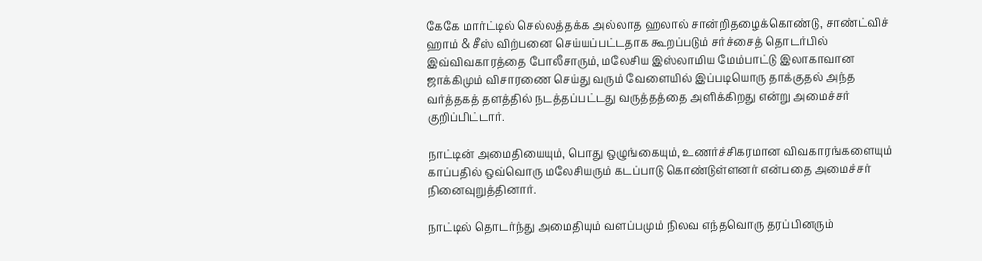கேகே மார்ட்டில் செல்லத்தக்க அல்லாத ஹலால் சான்றிதழைக்கொண்டு, சாண்ட்விச் ஹாம் & சீஸ் விற்பனை செய்யப்பட்டதாக கூறப்படும் சர்ச்சைத் தொடர்பில் இவ்விவகாரத்தை போலீசாரும், மலேசிய இஸ்லாமிய மேம்பாட்டு இலாகாவான ஜாக்கிமும் விசாரணை செய்து வரும் வேளையில் இப்படியொரு தாக்குதல் அந்த வர்த்தகத் தளத்தில் நடத்தப்பட்டது வருத்தத்தை அளிக்கிறது என்று அமைச்சர் குறிப்பிட்டார்.

நாட்டின் அமைதியையும், பொது ஒழுங்கையும், உணர்ச்சிகரமான விவகாரங்களையும் காப்பதில் ஒவ்வொரு மலேசியரும் கடப்பாடு கொண்டுள்ளனர் என்பதை அமைச்சர் நினைவுறுத்தினார்.

நாட்டில் தொடர்ந்து அமைதியும் வளப்பமும் நிலவ எந்தவொரு தரப்பினரும்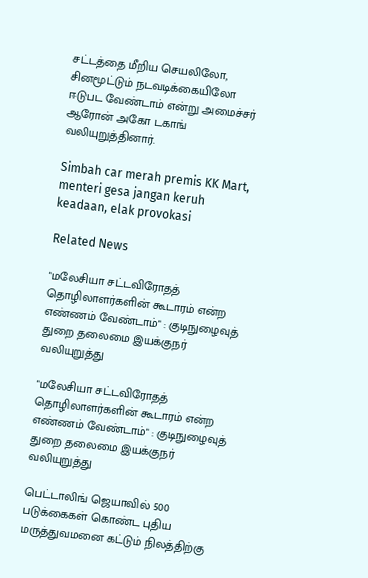சட்டத்தை மீறிய செயலிலோ, சினமூட்டும் நடவடிக்கையிலோ ஈடுபட வேண்டாம் என்று அமைச்சர் ஆரோன் அகோ டகாங் வலியுறுத்தினார்.

Simbah car merah premis KK Mart, menteri gesa jangan keruh keadaan, elak provokasi

Related News

"மலேசியா சட்டவிரோதத் தொழிலாளர்களின் கூடாரம் என்ற எண்ணம் வேண்டாம்" : குடிநுழைவுத் துறை தலைமை இயக்குநர் வலியுறுத்து

"மலேசியா சட்டவிரோதத் தொழிலாளர்களின் கூடாரம் என்ற எண்ணம் வேண்டாம்" : குடிநுழைவுத் துறை தலைமை இயக்குநர் வலியுறுத்து

பெட்டாலிங் ஜெயாவில் 500 படுக்கைகள் கொண்ட புதிய மருத்துவமனை கட்டும் நிலத்திற்கு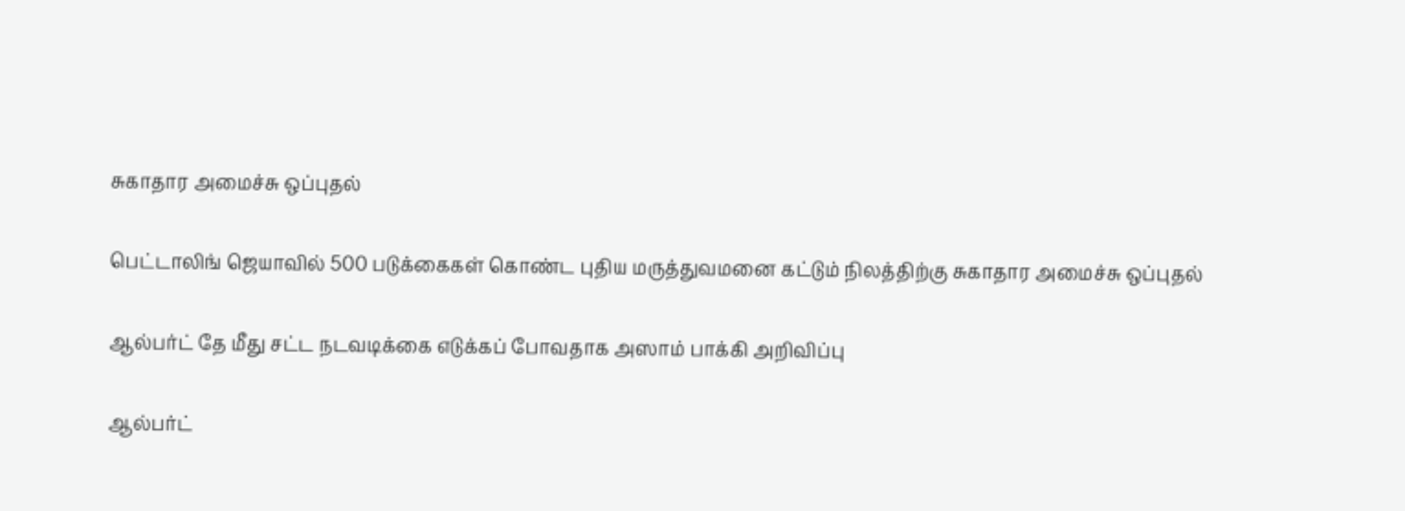சுகாதார அமைச்சு ஒப்புதல்

பெட்டாலிங் ஜெயாவில் 500 படுக்கைகள் கொண்ட புதிய மருத்துவமனை கட்டும் நிலத்திற்கு சுகாதார அமைச்சு ஒப்புதல்

ஆல்பர்ட் தே மீது சட்ட நடவடிக்கை எடுக்கப் போவதாக அஸாம் பாக்கி அறிவிப்பு

ஆல்பர்ட்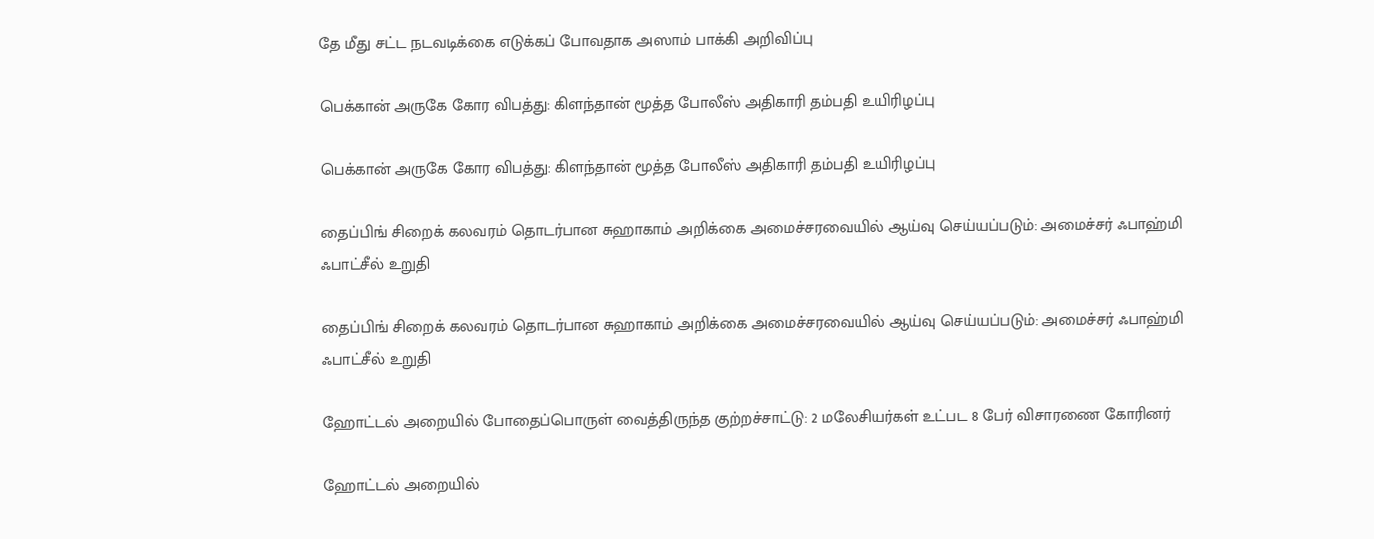தே மீது சட்ட நடவடிக்கை எடுக்கப் போவதாக அஸாம் பாக்கி அறிவிப்பு

பெக்கான் அருகே கோர விபத்து: கிளந்தான் மூத்த போலீஸ் அதிகாரி தம்பதி உயிரிழப்பு

பெக்கான் அருகே கோர விபத்து: கிளந்தான் மூத்த போலீஸ் அதிகாரி தம்பதி உயிரிழப்பு

தைப்பிங் சிறைக் கலவரம் தொடர்பான சுஹாகாம் அறிக்கை அமைச்சரவையில் ஆய்வு செய்யப்படும்: அமைச்சர் ஃபாஹ்மி ஃபாட்சீல் உறுதி

தைப்பிங் சிறைக் கலவரம் தொடர்பான சுஹாகாம் அறிக்கை அமைச்சரவையில் ஆய்வு செய்யப்படும்: அமைச்சர் ஃபாஹ்மி ஃபாட்சீல் உறுதி

ஹோட்டல் அறையில் போதைப்பொருள் வைத்திருந்த குற்றச்சாட்டு: 2 மலேசியர்கள் உட்பட 8 பேர் விசாரணை கோரினர்

ஹோட்டல் அறையில்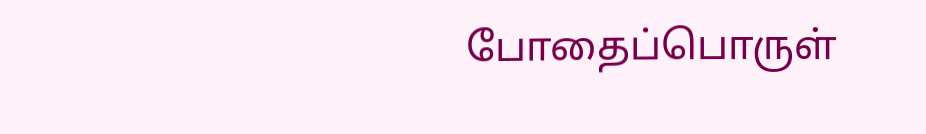போதைப்பொருள்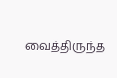வைத்திருந்த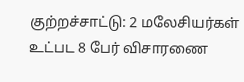குற்றச்சாட்டு: 2 மலேசியர்கள் உட்பட 8 பேர் விசாரணை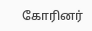கோரினர்